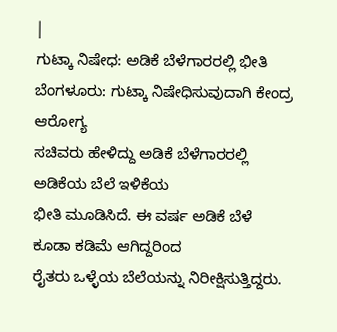|
ಗುಟ್ಕಾ ನಿಷೇಧ: ಅಡಿಕೆ ಬೆಳೆಗಾರರಲ್ಲಿ ಭೀತಿ
ಬೆಂಗಳೂರು: ಗುಟ್ಕಾ ನಿಷೇಧಿಸುವುದಾಗಿ ಕೇಂದ್ರ ಆರೋಗ್ಯ
ಸಚಿವರು ಹೇಳಿದ್ದು ಅಡಿಕೆ ಬೆಳೆಗಾರರಲ್ಲಿ ಅಡಿಕೆಯ ಬೆಲೆ ಇಳಿಕೆಯ
ಭೀತಿ ಮೂಡಿಸಿದೆ. ಈ ವರ್ಷ ಅಡಿಕೆ ಬೆಳೆ ಕೂಡಾ ಕಡಿಮೆ ಆಗಿದ್ದರಿಂದ
ರೈತರು ಒಳ್ಳೆಯ ಬೆಲೆಯನ್ನು ನಿರೀಕ್ಷಿಸುತ್ತಿದ್ದರು.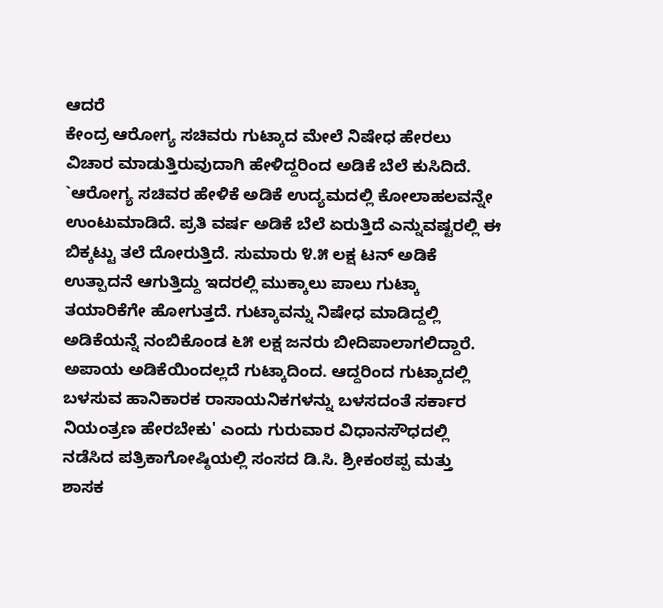ಆದರೆ
ಕೇಂದ್ರ ಆರೋಗ್ಯ ಸಚಿವರು ಗುಟ್ಕಾದ ಮೇಲೆ ನಿಷೇಧ ಹೇರಲು
ವಿಚಾರ ಮಾಡುತ್ತಿರುವುದಾಗಿ ಹೇಳಿದ್ದರಿಂದ ಅಡಿಕೆ ಬೆಲೆ ಕುಸಿದಿದೆ.
`ಆರೋಗ್ಯ ಸಚಿವರ ಹೇಳಿಕೆ ಅಡಿಕೆ ಉದ್ಯಮದಲ್ಲಿ ಕೋಲಾಹಲವನ್ನೇ
ಉಂಟುಮಾಡಿದೆ. ಪ್ರತಿ ವರ್ಷ ಅಡಿಕೆ ಬೆಲೆ ಏರುತ್ತಿದೆ ಎನ್ನುವಷ್ಟರಲ್ಲಿ ಈ
ಬಿಕ್ಕಟ್ಟು ತಲೆ ದೋರುತ್ತಿದೆ. ಸುಮಾರು ೪.೫ ಲಕ್ಷ ಟನ್ ಅಡಿಕೆ
ಉತ್ಪಾದನೆ ಆಗುತ್ತಿದ್ದು ಇದರಲ್ಲಿ ಮುಕ್ಕಾಲು ಪಾಲು ಗುಟ್ಕಾ
ತಯಾರಿಕೆಗೇ ಹೋಗುತ್ತದೆ. ಗುಟ್ಕಾವನ್ನು ನಿಷೇಧ ಮಾಡಿದ್ದಲ್ಲಿ
ಅಡಿಕೆಯನ್ನೆ ನಂಬಿಕೊಂಡ ೬೫ ಲಕ್ಷ ಜನರು ಬೀದಿಪಾಲಾಗಲಿದ್ದಾರೆ.
ಅಪಾಯ ಅಡಿಕೆಯಿಂದಲ್ಲದೆ ಗುಟ್ಕಾದಿಂದ. ಆದ್ದರಿಂದ ಗುಟ್ಕಾದಲ್ಲಿ
ಬಳಸುವ ಹಾನಿಕಾರಕ ರಾಸಾಯನಿಕಗಳನ್ನು ಬಳಸದಂತೆ ಸರ್ಕಾರ
ನಿಯಂತ್ರಣ ಹೇರಬೇಕು' ಎಂದು ಗುರುವಾರ ವಿಧಾನಸೌಧದಲ್ಲಿ
ನಡೆಸಿದ ಪತ್ರಿಕಾಗೋಷ್ಠಿಯಲ್ಲಿ ಸಂಸದ ಡಿ.ಸಿ. ಶ್ರೀಕಂಠಪ್ಪ ಮತ್ತು
ಶಾಸಕ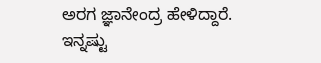ಅರಗ ಜ್ಞಾನೇಂದ್ರ ಹೇಳಿದ್ದಾರೆ.
ಇನ್ನಷ್ಟು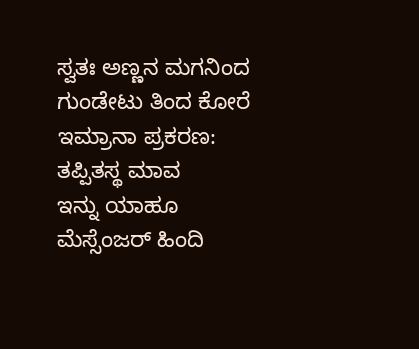ಸ್ವತಃ ಅಣ್ಣನ ಮಗನಿಂದ ಗುಂಡೇಟು ತಿಂದ ಕೋರೆ
ಇಮ್ರಾನಾ ಪ್ರಕರಣ: ತಪ್ಪಿತಸ್ಥ ಮಾವ
ಇನ್ನು ಯಾಹೂ ಮೆಸ್ಸೆಂಜರ್ ಹಿಂದಿ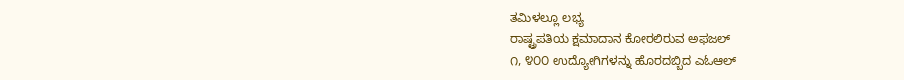ತಮಿಳಲ್ಲೂ ಲಭ್ಯ
ರಾಷ್ಟ್ರಪತಿಯ ಕ್ಷಮಾದಾನ ಕೋರಲಿರುವ ಅಫಜಲ್
೧, ೪೦೦ ಉದ್ಯೋಗಿಗಳನ್ನು ಹೊರದಬ್ಬಿದ ಎಓಆಲ್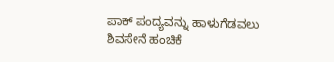ಪಾಕ್ ಪಂದ್ಯವನ್ನು ಹಾಳುಗೆಡವಲು ಶಿವಸೇನೆ ಹಂಚಿಕೆ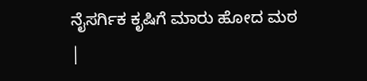ನೈಸರ್ಗಿಕ ಕೃಷಿಗೆ ಮಾರು ಹೋದ ಮಠ
|